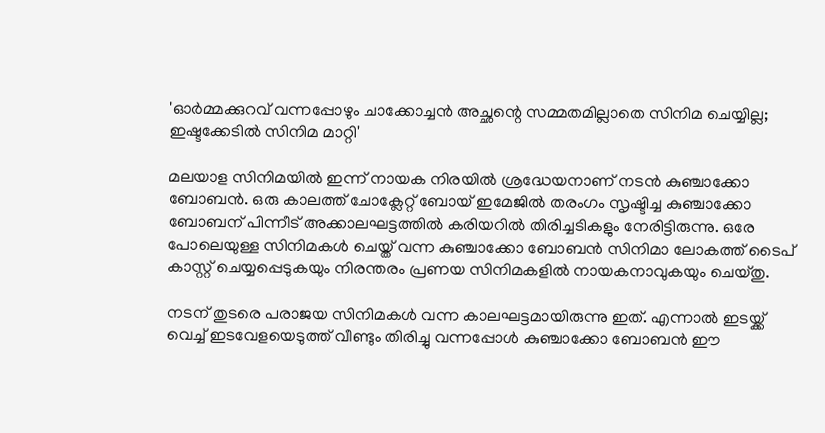'ഓർമ്മക്കുറവ് വന്നപ്പോഴും ചാക്കോച്ചൻ അച്ഛന്റെ സമ്മതമില്ലാതെ സിനിമ ചെയ്യില്ല; ഇഷ്ടക്കേടിൽ സിനിമ മാറ്റി'

മലയാള സിനിമയിൽ ഇന്ന് നായക നിരയിൽ ശ്രദ്ധേയനാണ് നടൻ കുഞ്ചാക്കോ ബോബൻ. ഒരു കാലത്ത് ചോക്ലേറ്റ് ബോയ് ഇമേജിൽ തരംഗം സൃഷ്ടിച്ച കുഞ്ചാക്കോ ബോബന് പിന്നീട് അക്കാലഘട്ടത്തിൽ കരിയറിൽ തിരിച്ചടികളും നേരിട്ടിരുന്നു. ഒരേ പോലെയുള്ള സിനിമകൾ ചെയ്ത് വന്ന കുഞ്ചാക്കോ ബോബൻ സിനിമാ ലോകത്ത് ടൈപ് കാസ്റ്റ് ചെയ്യപ്പെടുകയും നിരന്തരം പ്രണയ സിനിമകളിൽ നായകനാവുകയും ചെയ്തു.

നടന് തുടരെ പരാജയ സിനിമകൾ വന്ന കാലഘട്ടമായിരുന്നു ഇത്. എന്നാൽ ഇടയ്ക്ക് വെച്ച് ഇടവേളയെടുത്ത് വീണ്ടും തിരിച്ചു വന്നപ്പോൾ കുഞ്ചാക്കോ ബോബൻ ഈ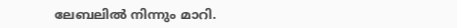ലേബലിൽ നിന്നും മാറി.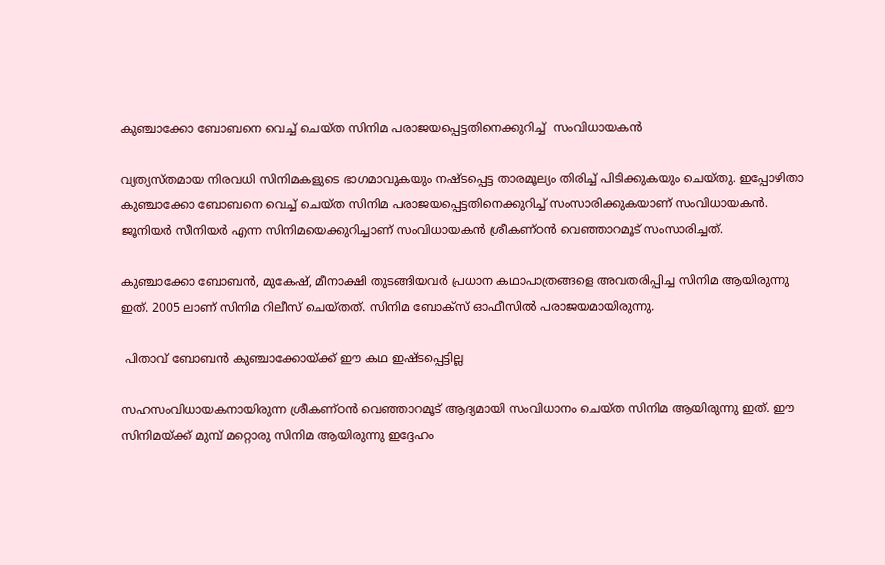കുഞ്ചാക്കോ ബോബനെ വെച്ച് ചെയ്ത സിനിമ പരാജയപ്പെട്ടതിനെക്കുറിച്ച്  സംവിധായകൻ

വ്യത്യസ്തമായ നിരവധി സിനിമകളുടെ ഭാഗമാവുകയും നഷ്ടപ്പെട്ട താരമൂല്യം തിരിച്ച് പിടിക്കുകയും ചെയ്തു. ഇപ്പോഴിതാ കുഞ്ചാക്കോ ബോബനെ വെച്ച് ചെയ്ത സിനിമ പരാജയപ്പെട്ടതിനെക്കുറിച്ച് സംസാരിക്കുകയാണ് സംവിധായകൻ. ജൂനിയർ സീനിയർ എന്ന സിനിമയെക്കുറിച്ചാണ് സംവിധായകൻ ശ്രീകണ്ഠൻ വെഞ്ഞാറമൂട് സംസാരിച്ചത്.

കുഞ്ചാക്കോ ബോബൻ, മുകേഷ്, മീനാക്ഷി തുടങ്ങിയവർ പ്രധാന കഥാപാത്രങ്ങളെ അവതരിപ്പിച്ച സിനിമ ആയിരുന്നു ഇത്. 2005 ലാണ് സിനിമ റിലീസ് ചെയ്തത്. സിനിമ ബോക്സ് ഓഫീസിൽ പരാജയമായിരുന്നു.

 പിതാവ് ബോബൻ കുഞ്ചാക്കോയ്ക്ക് ഈ കഥ ഇഷ്ടപ്പെട്ടില്ല

സഹസംവിധായകനായിരുന്ന ശ്രീകണ്ഠൻ വെഞ്ഞാറമൂട് ആദ്യമായി സംവിധാനം ചെയ്ത സിനിമ ആയിരുന്നു ഇത്. ഈ സിനിമയ്ക്ക് മുമ്പ് മറ്റൊരു സിനിമ ആയിരുന്നു ഇദ്ദേഹം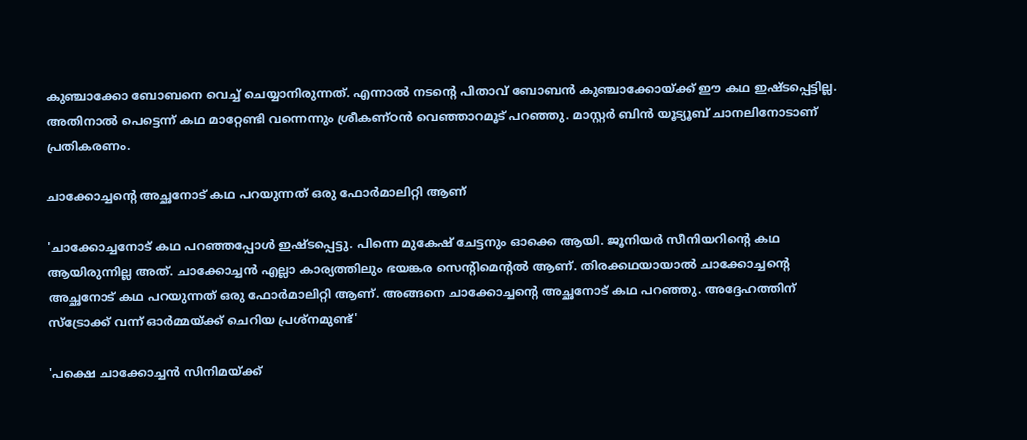കുഞ്ചാക്കോ ബോബനെ വെച്ച് ചെയ്യാനിരുന്നത്. എന്നാൽ നടന്റെ പിതാവ് ബോബൻ കുഞ്ചാക്കോയ്ക്ക് ഈ കഥ ഇഷ്ടപ്പെട്ടില്ല. അതിനാൽ പെട്ടെന്ന് കഥ മാറ്റേണ്ടി വന്നെന്നും ശ്രീകണ്ഠൻ വെഞ്ഞാറമൂട് പറഞ്ഞു. മാസ്റ്റർ ബിൻ യൂട്യൂബ് ചാനലിനോടാണ് പ്രതികരണം.

ചാക്കോച്ചന്റെ അച്ഛനോട് കഥ പറയുന്നത് ഒരു ഫോർമാലിറ്റി ആണ്

'ചാക്കോച്ചനോട് കഥ പറഞ്ഞപ്പോൾ ഇഷ്ടപ്പെട്ടു. പിന്നെ മുകേഷ് ചേട്ടനും ഓക്കെ ആയി. ജൂനിയർ സീനിയറിന്റെ കഥ ആയിരുന്നില്ല അത്. ചാക്കോച്ചൻ എല്ലാ കാര്യത്തിലും ഭയങ്കര സെന്റിമെന്റൽ ആണ്. തിരക്കഥയായാൽ ചാക്കോച്ചന്റെ അച്ഛനോട് കഥ പറയുന്നത് ഒരു ഫോർമാലിറ്റി ആണ്. അങ്ങനെ ചാക്കോച്ചന്റെ അച്ഛനോട് കഥ പറഞ്ഞു. അദ്ദേഹത്തിന് സ്ട്രോക്ക് വന്ന് ഓർമ്മയ്ക്ക് ചെറിയ പ്രശ്നമുണ്ട്'

'പക്ഷെ ചാക്കോച്ചൻ സിനിമയ്ക്ക്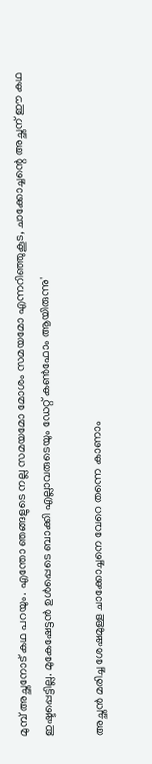മുമ്പ് അച്ഛനോട് കഥ പറയും. എന്തോ ഞങ്ങളുടെ നല്ല സമയമോ മോശം സമയമോ എന്നറിഞ്ഞുകൂട, ചാക്കോച്ചന്റെ അച്ഛന് ഈ കഥ ഇഷ്ടപ്പെട്ടില്ല. മുകേഷേട്ടൻ ഉൾപ്പെടെ ബാക്കി എല്ലാവരുടെയും ഡേറ്റ് കൺഫോം ആയിരുന്നു'

അച്ഛൻ മരിച്ച ശേഷമുള്ള ചാക്കോച്ചനെ വേറെ തന്നെ കാണാം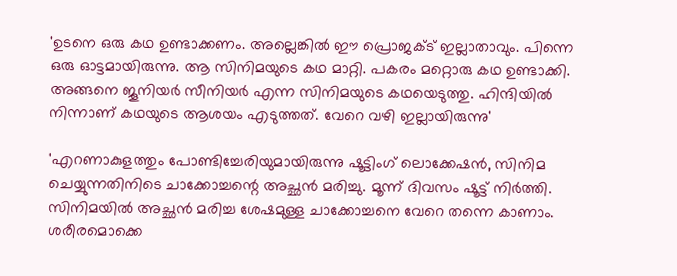'ഉടനെ ഒരു കഥ ഉണ്ടാക്കണം. അല്ലെങ്കിൽ ഈ പ്രൊജക്ട് ഇല്ലാതാവും. പിന്നെ ഒരു ഓട്ടമായിരുന്നു. ആ സിനിമയുടെ കഥ മാറ്റി. പകരം മറ്റൊരു കഥ ഉണ്ടാക്കി. അങ്ങനെ ജൂനിയർ സീനിയർ എന്ന സിനിമയുടെ കഥയെടുത്തു. ഹിന്ദിയിൽ നിന്നാണ് കഥയുടെ ആശയം എടുത്തത്. വേറെ വഴി ഇല്ലായിരുന്നു'

'എറണാകുളത്തും പോണ്ടിച്ചേരിയുമായിരുന്നു ഷൂട്ടിംഗ് ലൊക്കേഷൻ, സിനിമ ചെയ്യുന്നതിനിടെ ചാക്കോച്ചന്റെ അച്ഛൻ മരിച്ചു. മൂന്ന് ദിവസം ഷൂട്ട് നിർത്തി. സിനിമയിൽ അച്ഛൻ മരിച്ച ശേഷമുള്ള ചാക്കോച്ചനെ വേറെ തന്നെ കാണാം. ശരീരമൊക്കെ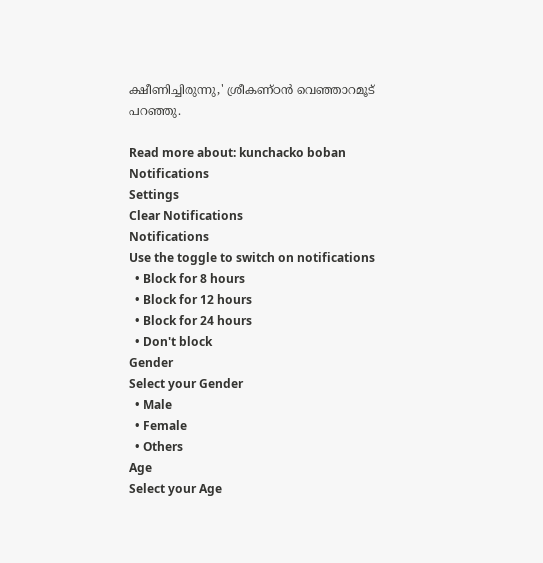ക്ഷീണിച്ചിരുന്നു,' ശ്രീകണ്ഠൻ വെഞ്ഞാറമൂട് പറഞ്ഞു.

Read more about: kunchacko boban
Notifications
Settings
Clear Notifications
Notifications
Use the toggle to switch on notifications
  • Block for 8 hours
  • Block for 12 hours
  • Block for 24 hours
  • Don't block
Gender
Select your Gender
  • Male
  • Female
  • Others
Age
Select your Age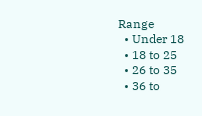Range
  • Under 18
  • 18 to 25
  • 26 to 35
  • 36 to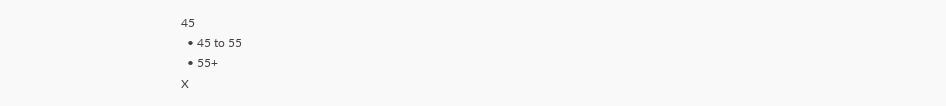45
  • 45 to 55
  • 55+
X